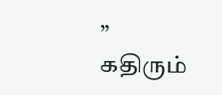” கதிரும்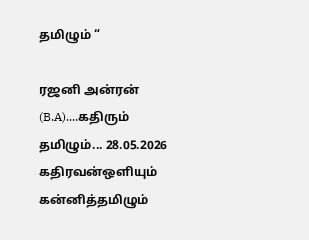தமிழும் “

ரஜனி அன்ரன் (B.A)....கதிரும் தமிழும்... 28.05.2026 கதிரவன்ஒளியும் கன்னித்தமிழும்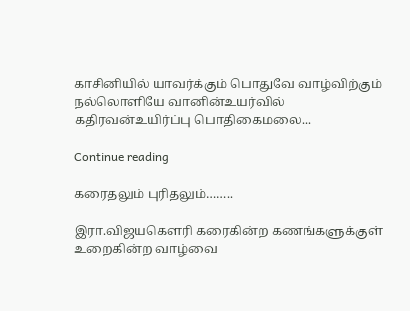காசினியில் யாவர்க்கும் பொதுவே வாழ்விற்கும் நல்லொளியே வானின்உயர்வில் கதிரவன்உயிர்ப்பு பொதிகைமலை...

Continue reading

கரைதலும் புரிதலும்……..

இரா.விஜயகௌரி கரைகின்ற கணங்களுக்குள் உறைகின்ற வாழ்வை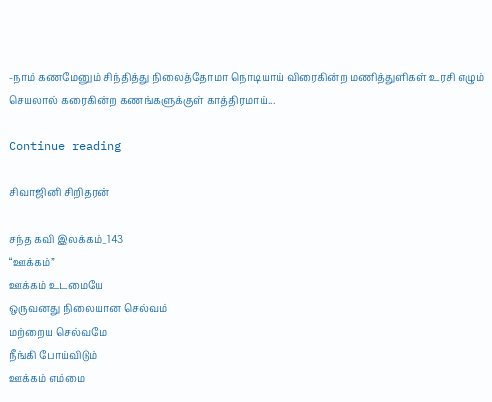-நாம் கணமேனும் சிந்தித்து நிலைத்தோமா நொடியாய் விரைகின்ற மணித்துளிகள் உரசி எழும் செயலால் கரைகின்ற கணங்களுக்குள் காத்திரமாய்...

Continue reading

சிவாஜினி சிறிதரன்

சந்த கவி இலக்கம்_143
“ஊக்கம்”
ஊக்கம் உடமையே
ஒருவனது நிலையான செல்வம்
மற்றைய செல்வமே
நீங்கி போய்விடும்
ஊக்கம் எம்மை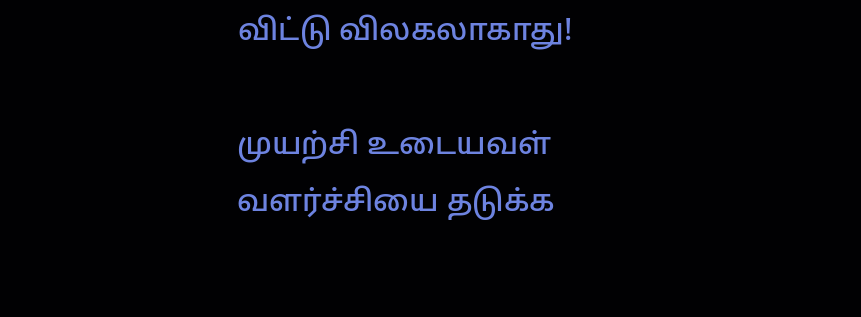விட்டு விலகலாகாது!

முயற்சி உடையவள்
வளர்ச்சியை தடுக்க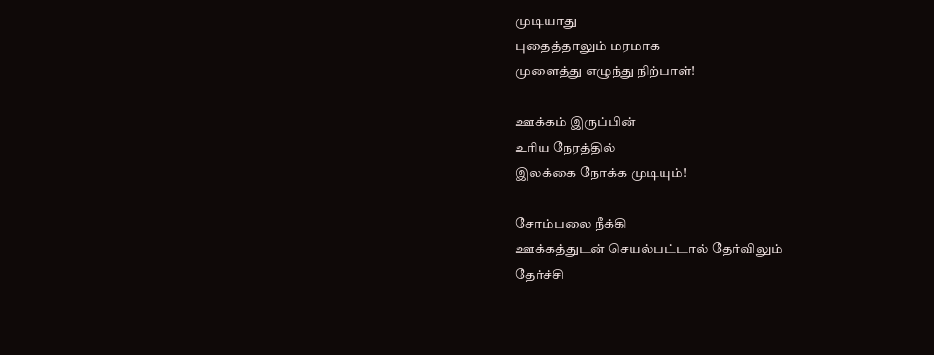முடியாது
புதைத்தாலும் மரமாக
முளைத்து எழுந்து நிற்பாள்!

ஊக்கம் இருப்பின்
உரிய நேரத்தில்
இலக்கை நோக்க முடியும்!

சோம்பலை நீக்கி
ஊக்கத்துடன் செயல்பட்டால் தேர்விலும்
தேர்ச்சி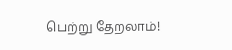பெற்று தேறலாம்!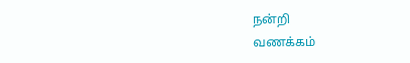நன்றி
வணக்கம்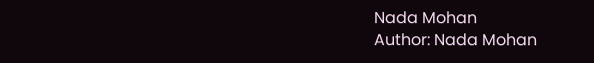Nada Mohan
Author: Nada Mohan